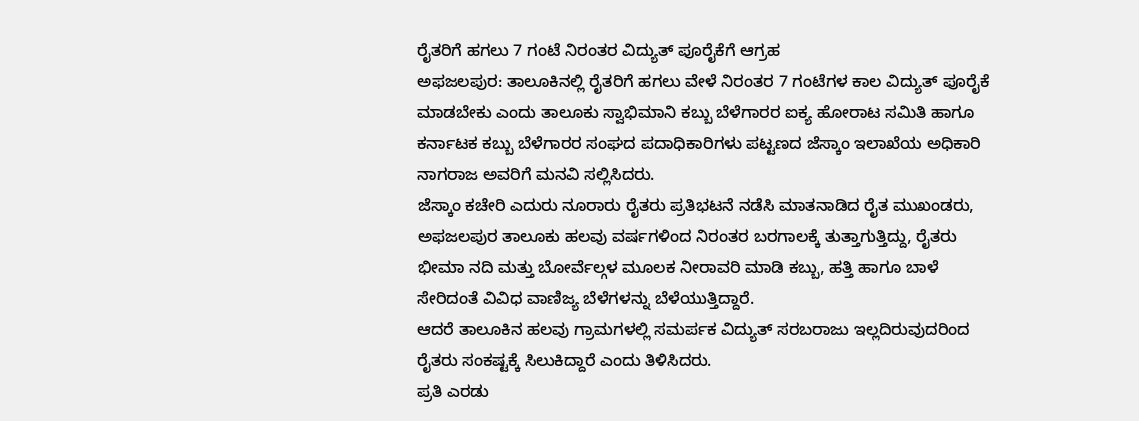ರೈತರಿಗೆ ಹಗಲು 7 ಗಂಟೆ ನಿರಂತರ ವಿದ್ಯುತ್ ಪೂರೈಕೆಗೆ ಆಗ್ರಹ
ಅಫಜಲಪುರ: ತಾಲೂಕಿನಲ್ಲಿ ರೈತರಿಗೆ ಹಗಲು ವೇಳೆ ನಿರಂತರ 7 ಗಂಟೆಗಳ ಕಾಲ ವಿದ್ಯುತ್ ಪೂರೈಕೆ ಮಾಡಬೇಕು ಎಂದು ತಾಲೂಕು ಸ್ವಾಭಿಮಾನಿ ಕಬ್ಬು ಬೆಳೆಗಾರರ ಐಕ್ಯ ಹೋರಾಟ ಸಮಿತಿ ಹಾಗೂ ಕರ್ನಾಟಕ ಕಬ್ಬು ಬೆಳೆಗಾರರ ಸಂಘದ ಪದಾಧಿಕಾರಿಗಳು ಪಟ್ಟಣದ ಜೆಸ್ಕಾಂ ಇಲಾಖೆಯ ಅಧಿಕಾರಿ ನಾಗರಾಜ ಅವರಿಗೆ ಮನವಿ ಸಲ್ಲಿಸಿದರು.
ಜೆಸ್ಕಾಂ ಕಚೇರಿ ಎದುರು ನೂರಾರು ರೈತರು ಪ್ರತಿಭಟನೆ ನಡೆಸಿ ಮಾತನಾಡಿದ ರೈತ ಮುಖಂಡರು, ಅಫಜಲಪುರ ತಾಲೂಕು ಹಲವು ವರ್ಷಗಳಿಂದ ನಿರಂತರ ಬರಗಾಲಕ್ಕೆ ತುತ್ತಾಗುತ್ತಿದ್ದು, ರೈತರು ಭೀಮಾ ನದಿ ಮತ್ತು ಬೋರ್ವೆಲ್ಗಳ ಮೂಲಕ ನೀರಾವರಿ ಮಾಡಿ ಕಬ್ಬು, ಹತ್ತಿ ಹಾಗೂ ಬಾಳೆ ಸೇರಿದಂತೆ ವಿವಿಧ ವಾಣಿಜ್ಯ ಬೆಳೆಗಳನ್ನು ಬೆಳೆಯುತ್ತಿದ್ದಾರೆ.
ಆದರೆ ತಾಲೂಕಿನ ಹಲವು ಗ್ರಾಮಗಳಲ್ಲಿ ಸಮರ್ಪಕ ವಿದ್ಯುತ್ ಸರಬರಾಜು ಇಲ್ಲದಿರುವುದರಿಂದ ರೈತರು ಸಂಕಷ್ಟಕ್ಕೆ ಸಿಲುಕಿದ್ದಾರೆ ಎಂದು ತಿಳಿಸಿದರು.
ಪ್ರತಿ ಎರಡು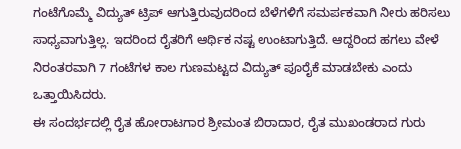ಗಂಟೆಗೊಮ್ಮೆ ವಿದ್ಯುತ್ ಟ್ರಿಪ್ ಆಗುತ್ತಿರುವುದರಿಂದ ಬೆಳೆಗಳಿಗೆ ಸಮರ್ಪಕವಾಗಿ ನೀರು ಹರಿಸಲು ಸಾಧ್ಯವಾಗುತ್ತಿಲ್ಲ. ಇದರಿಂದ ರೈತರಿಗೆ ಆರ್ಥಿಕ ನಷ್ಟ ಉಂಟಾಗುತ್ತಿದೆ. ಆದ್ದರಿಂದ ಹಗಲು ವೇಳೆ ನಿರಂತರವಾಗಿ 7 ಗಂಟೆಗಳ ಕಾಲ ಗುಣಮಟ್ಟದ ವಿದ್ಯುತ್ ಪೂರೈಕೆ ಮಾಡಬೇಕು ಎಂದು ಒತ್ತಾಯಿಸಿದರು.
ಈ ಸಂದರ್ಭದಲ್ಲಿ ರೈತ ಹೋರಾಟಗಾರ ಶ್ರೀಮಂತ ಬಿರಾದಾರ, ರೈತ ಮುಖಂಡರಾದ ಗುರು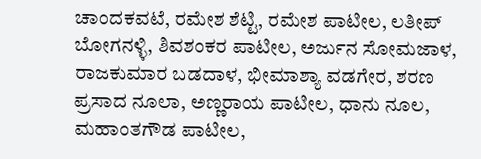ಚಾಂದಕವಟೆ, ರಮೇಶ ಶೆಟ್ಟಿ, ರಮೇಶ ಪಾಟೀಲ, ಲತೀಪ್ ಬೋಗನಳ್ಳಿ, ಶಿವಶಂಕರ ಪಾಟೀಲ, ಅರ್ಜುನ ಸೋಮಜಾಳ, ರಾಜಕುಮಾರ ಬಡದಾಳ, ಭೀಮಾಶ್ಯಾ ವಡಗೇರ, ಶರಣ ಪ್ರಸಾದ ನೂಲಾ, ಅಣ್ಣರಾಯ ಪಾಟೀಲ, ಧಾನು ನೂಲ, ಮಹಾಂತಗೌಡ ಪಾಟೀಲ,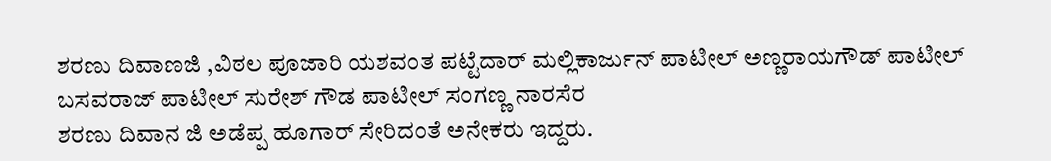ಶರಣು ದಿವಾಣಜಿ ,ವಿಠಲ ಪೂಜಾರಿ ಯಶವಂತ ಪಟ್ಟೆದಾರ್ ಮಲ್ಲಿಕಾರ್ಜುನ್ ಪಾಟೀಲ್ ಅಣ್ಣರಾಯಗೌಡ್ ಪಾಟೀಲ್ ಬಸವರಾಜ್ ಪಾಟೀಲ್ ಸುರೇಶ್ ಗೌಡ ಪಾಟೀಲ್ ಸಂಗಣ್ಣ ನಾರಸೆರ
ಶರಣು ದಿವಾನ ಜಿ ಅಡೆಪ್ಪ ಹೂಗಾರ್ ಸೇರಿದಂತೆ ಅನೇಕರು ಇದ್ದರು.